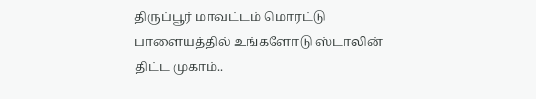திருப்பூர் மாவட்டம் மொரட்டு பாளையத்தில் உங்களோடு ஸ்டாலின் திட்ட முகாம்..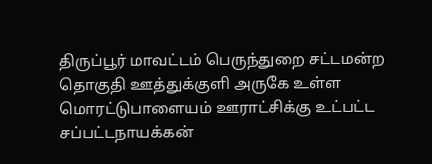திருப்பூர் மாவட்டம் பெருந்துறை சட்டமன்ற தொகுதி ஊத்துக்குளி அருகே உள்ள மொரட்டுபாளையம் ஊராட்சிக்கு உட்பட்ட சப்பட்டநாயக்கன்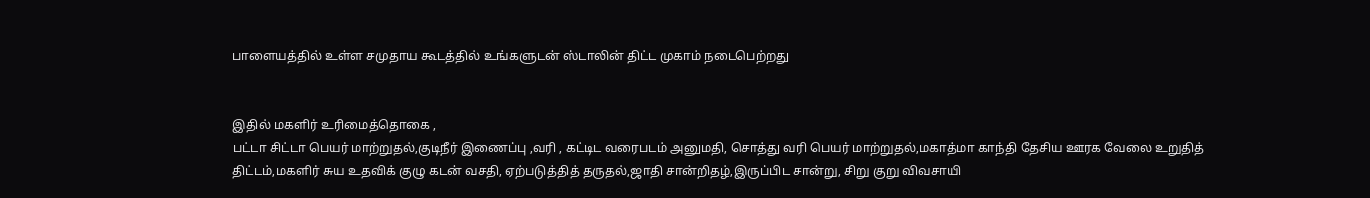பாளையத்தில் உள்ள சமுதாய கூடத்தில் உங்களுடன் ஸ்டாலின் திட்ட முகாம் நடைபெற்றது


இதில் மகளிர் உரிமைத்தொகை ,
பட்டா சிட்டா பெயர் மாற்றுதல்,குடிநீர் இணைப்பு ,வரி , கட்டிட வரைபடம் அனுமதி, சொத்து வரி பெயர் மாற்றுதல்,மகாத்மா காந்தி தேசிய ஊரக வேலை உறுதித் திட்டம்,மகளிர் சுய உதவிக் குழு கடன் வசதி, ஏற்படுத்தித் தருதல்,ஜாதி சான்றிதழ்,இருப்பிட சான்று, சிறு குறு விவசாயி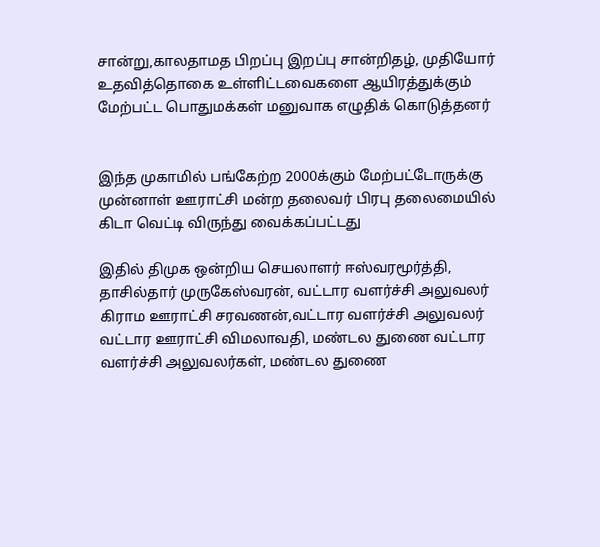சான்று,காலதாமத பிறப்பு இறப்பு சான்றிதழ், முதியோர் உதவித்தொகை உள்ளிட்டவைகளை ஆயிரத்துக்கும் மேற்பட்ட பொதுமக்கள் மனுவாக எழுதிக் கொடுத்தனர்


இந்த முகாமில் பங்கேற்ற 2000க்கும் மேற்பட்டோருக்கு முன்னாள் ஊராட்சி மன்ற தலைவர் பிரபு தலைமையில் கிடா வெட்டி விருந்து வைக்கப்பட்டது

இதில் திமுக ஒன்றிய செயலாளர் ஈஸ்வரமூர்த்தி, தாசில்தார் முருகேஸ்வரன், வட்டார வளர்ச்சி அலுவலர் கிராம ஊராட்சி சரவணன்,வட்டார வளர்ச்சி அலுவலர் வட்டார ஊராட்சி விமலாவதி, மண்டல துணை வட்டார வளர்ச்சி அலுவலர்கள், மண்டல துணை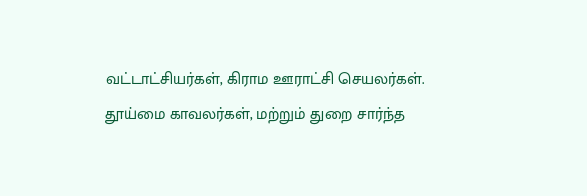வட்டாட்சியர்கள், கிராம ஊராட்சி செயலர்கள்.
தூய்மை காவலர்கள், மற்றும் துறை சார்ந்த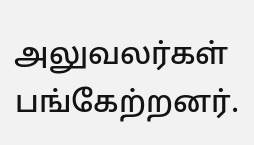அலுவலர்கள் பங்கேற்றனர்.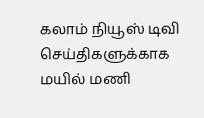கலாம் நியூஸ் டிவி செய்திகளுக்காக மயில் மணி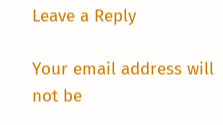Leave a Reply

Your email address will not be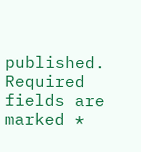published. Required fields are marked *